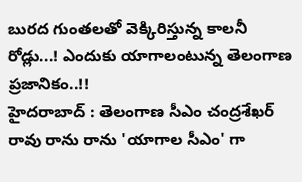బురద గుంతలతో వెక్కిరిస్తున్న కాలనీ రోడ్లు...! ఎందుకు యాగాలంటున్న తెలంగాణ ప్రజానికం..!!
హైదరాబాద్ : తెలంగాణ సీఎం చంద్రశేఖర్ రావు రాను రాను 'యాగాల సీఎం' గా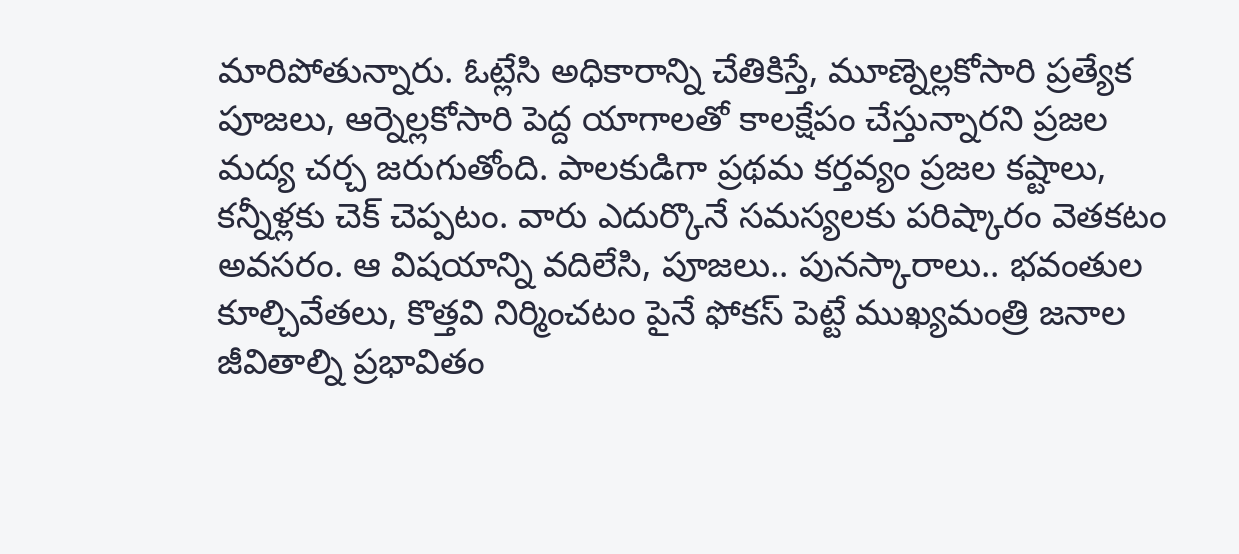మారిపోతున్నారు. ఓట్లేసి అధికారాన్ని చేతికిస్తే, మూణ్నెల్లకోసారి ప్రత్యేక పూజలు, ఆర్నెల్లకోసారి పెద్ద యాగాలతో కాలక్షేపం చేస్తున్నారని ప్రజల మద్య చర్చ జరుగుతోంది. పాలకుడిగా ప్రథమ కర్తవ్యం ప్రజల కష్టాలు, కన్నీళ్లకు చెక్ చెప్పటం. వారు ఎదుర్కొనే సమస్యలకు పరిష్కారం వెతకటం అవసరం. ఆ విషయాన్ని వదిలేసి, పూజలు.. పునస్కారాలు.. భవంతుల కూల్చివేతలు, కొత్తవి నిర్మించటం పైనే ఫోకస్ పెట్టే ముఖ్యమంత్రి జనాల జీవితాల్ని ప్రభావితం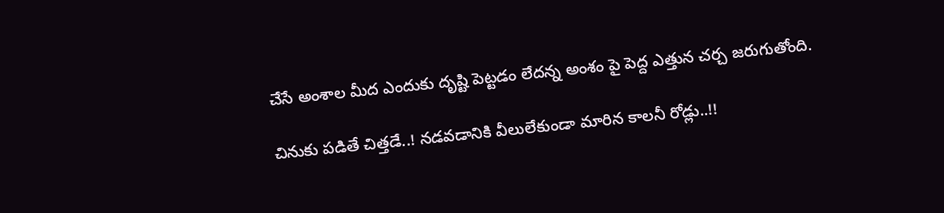చేసే అంశాల మీద ఎందుకు దృష్టి పెట్టడం లేదన్న అంశం పై పెద్ద ఎత్తున చర్చ జరుగుతోంది.

చినుకు పడితే చిత్తడే..! నడవడానికి వీలులేకుండా మారిన కాలనీ రోడ్లు..!!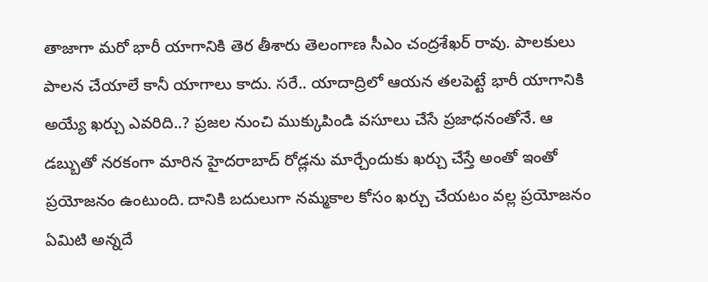తాజాగా మరో భారీ యాగానికి తెర తీశారు తెలంగాణ సీఎం చంద్రశేఖర్ రావు. పాలకులు పాలన చేయాలే కానీ యాగాలు కాదు. సరే.. యాదాద్రిలో ఆయన తలపెట్టే భారీ యాగానికి అయ్యే ఖర్చు ఎవరిది..? ప్రజల నుంచి ముక్కుపిండి వసూలు చేసే ప్రజాధనంతోనే. ఆ డబ్బుతో నరకంగా మారిన హైదరాబాద్ రోడ్లను మార్చేందుకు ఖర్చు చేస్తే అంతో ఇంతో ప్రయోజనం ఉంటుంది. దానికి బదులుగా నమ్మకాల కోసం ఖర్చు చేయటం వల్ల ప్రయోజనం ఏమిటి అన్నదే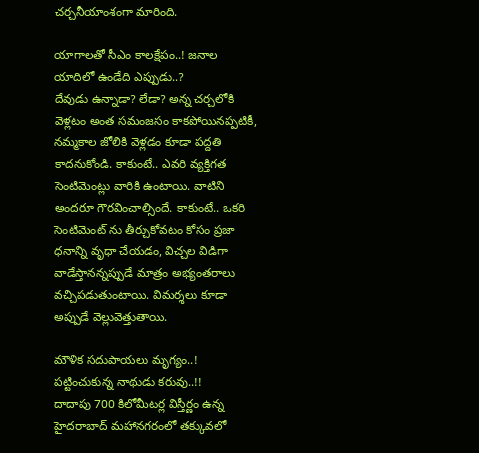చర్చనీయాంశంగా మారింది.

యాగాలతో సీఎం కాలక్షేపం..! జనాల యాదిలో ఉండేది ఎప్పుడు..?
దేవుడు ఉన్నాడా? లేడా? అన్న చర్చలోకి వెళ్లటం అంత సమంజసం కాకపోయినప్పటికీ, నమ్మకాల జోలికి వెళ్లడం కూడా పద్దతి కాదనుకోండి. కాకుంటే.. ఎవరి వ్యక్తిగత సెంటిమెంట్లు వారికి ఉంటాయి. వాటిని అందరూ గౌరవించాల్సిందే. కాకుంటే.. ఒకరి సెంటిమెంట్ ను తీర్చుకోవటం కోసం ప్రజా ధనాన్ని వృధా చేయడం, విచ్చల విడిగా వాడేస్తానన్నప్పుడే మాత్రం అభ్యంతరాలు వచ్చిపడుతుంటాయి. విమర్శలు కూడా అప్పుడే వెల్లువెత్తుతాయి.

మౌళిక సదుపాయలు మృగ్యం..! పట్టించుకున్న నాథుడు కరువు..!!
దాదాపు 700 కిలోమీటర్ల విస్తీర్ణం ఉన్న హైదరాబాద్ మహానగరంలో తక్కువలో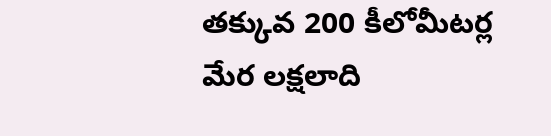తక్కువ 200 కీలోమీటర్ల మేర లక్షలాది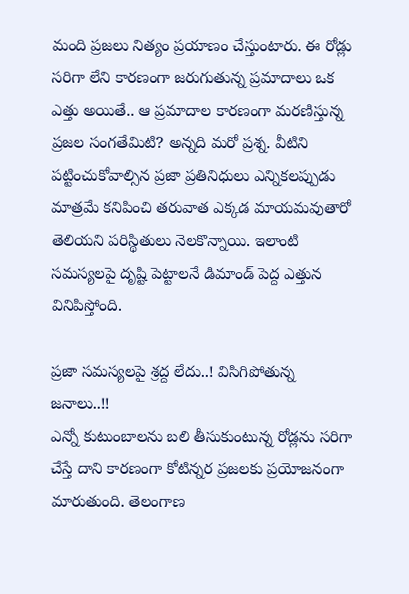మంది ప్రజలు నిత్యం ప్రయాణం చేస్తుంటారు. ఈ రోడ్లు సరిగా లేని కారణంగా జరుగుతున్న ప్రమాదాలు ఒక ఎత్తు అయితే.. ఆ ప్రమాదాల కారణంగా మరణిస్తున్న ప్రజల సంగతేమిటి? అన్నది మరో ప్రశ్న. వీటిని పట్టించుకోవాల్సిన ప్రజా ప్రతినిధులు ఎన్నికలప్పుడు మాత్రమే కనిపించి తరువాత ఎక్కడ మాయమవుతారో తెలియని పరిస్థితులు నెలకొన్నాయి. ఇలాంటి సమస్యలపై దృష్టి పెట్టాలనే డిమాండ్ పెద్ద ఎత్తున వినిపిస్తోంది.

ప్రజా సమస్యలపై శ్రద్ద లేదు..! విసిగిపోతున్న జనాలు..!!
ఎన్నో కుటుంబాలను బలి తీసుకుంటున్న రోడ్లను సరిగా చేస్తే దాని కారణంగా కోటిన్నర ప్రజలకు ప్రయోజనంగా మారుతుంది. తెలంగాణ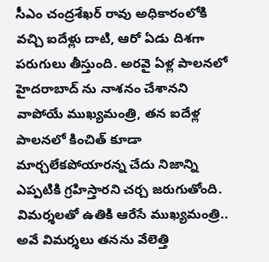సీఎం చంద్రశేఖర్ రావు అధికారంలోకి వచ్చి ఐదేళ్లు దాటి, ఆరో ఏడు దిశగా పరుగులు తీస్తుంది. అరవై ఏళ్ల పాలనలో హైదరాబాద్ ను నాశనం చేశానని వాపోయే ముఖ్యమంత్రి, తన ఐదేళ్ల పాలనలో కించిత్ కూడా మార్చలేకపోయారన్న చేదు నిజాన్ని ఎప్పటికి గ్రహిస్తారని చర్చ జరుగుతోంది. విమర్శలతో ఉతికి ఆరేసే ముఖ్యమంత్రి.. అవే విమర్శలు తనను వేలెత్తి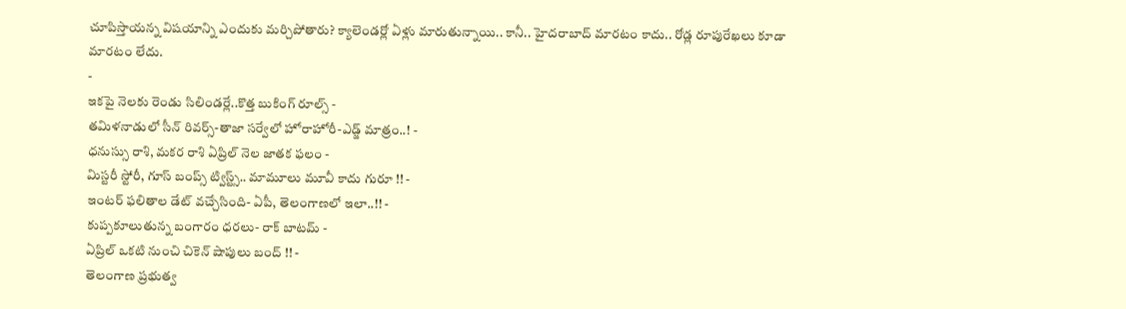చూపిస్తాయన్న విషయాన్ని ఎందుకు మర్చిపోతారు? క్యాలెండర్లో ఏళ్లు మారుతున్నాయి.. కానీ.. హైదరాబాద్ మారటం కాదు.. రోడ్ల రూపురేఖలు కూడా మారటం లేదు.
-
ఇకపై నెలకు రెండు సిలిండర్లే..కొత్త బుకింగ్ రూల్స్ -
తమిళనాడులో సీన్ రివర్స్-తాజా సర్వేలో హోరాహోరీ-ఎడ్జ్ మాత్రం..! -
ధనుస్సు రాశి, మకర రాశి ఏప్రిల్ నెల జాతక ఫలం -
మిస్టరీ స్టోరీ, గూస్ బంప్స్ ట్విస్ట్స్.. మామూలు మూవీ కాదు గురూ !! -
ఇంటర్ ఫలితాల డేట్ వచ్చేసింది- ఏపీ, తెలంగాణలో ఇలా..!! -
కుప్పకూలుతున్న బంగారం ధరలు- రాక్ బాటమ్ -
ఏప్రిల్ ఒకటి నుంచి చికెన్ షాపులు బంద్ !! -
తెలంగాణ ప్రభుత్వ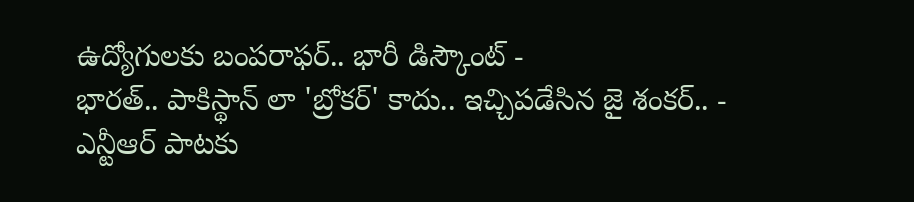ఉద్యోగులకు బంపరాఫర్.. భారీ డిస్కౌంట్ -
భారత్.. పాకిస్థాన్ లా 'బ్రోకర్' కాదు.. ఇచ్చిపడేసిన జై శంకర్.. -
ఎన్టీఆర్ పాటకు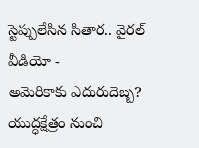స్టెప్పులేసిన సితార.. వైరల్ వీడియో -
అమెరికాకు ఎదురుదెబ్బ? యుద్ధక్షేత్రం నుంచి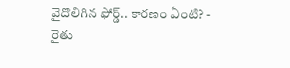వైదొలిగిన ఫోర్డ్.. కారణం ఏంటి? -
రైతు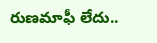రుణమాఫీ లేదు..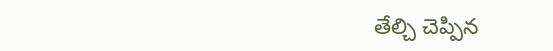తేల్చి చెప్పిన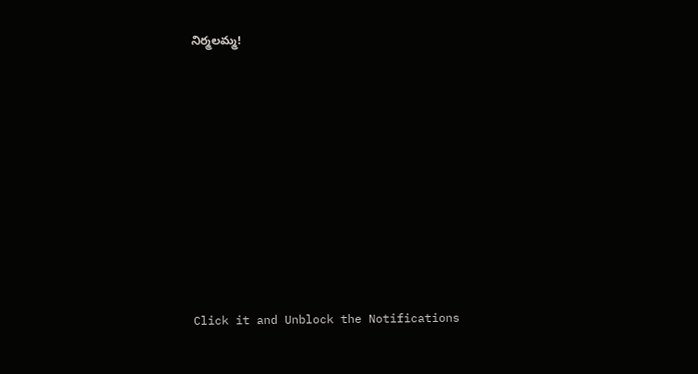నిర్మలమ్మ!












Click it and Unblock the Notifications